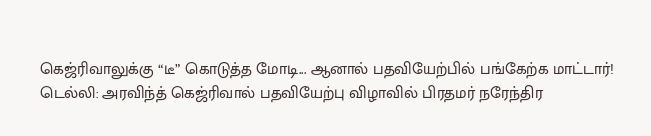கெஜ்ரிவாலுக்கு “டீ” கொடுத்த மோடி... ஆனால் பதவியேற்பில் பங்கேற்க மாட்டார்!
டெல்லி: அரவிந்த் கெஜ்ரிவால் பதவியேற்பு விழாவில் பிரதமர் நரேந்திர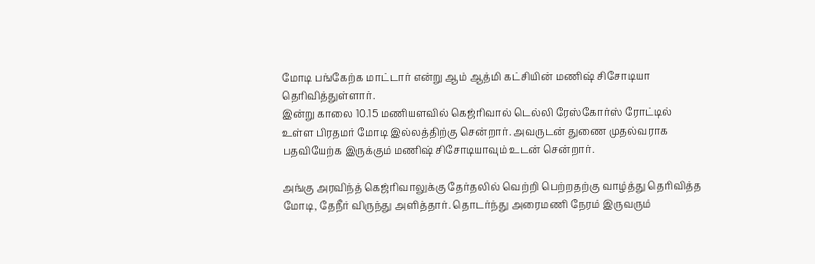மோடி பங்கேற்க மாட்டார் என்று ஆம் ஆத்மி கட்சியின் மணிஷ் சிசோடியா தெரிவித்துள்ளார்.
இன்று காலை 10.15 மணியளவில் கெஜ்ரிவால் டெல்லி ரேஸ்கோர்ஸ் ரோட்டில் உள்ள பிரதமர் மோடி இல்லத்திற்கு சென்றார். அவருடன் துணை முதல்வராக பதவியேற்க இருக்கும் மணிஷ் சிசோடியாவும் உடன் சென்றார்.

அங்கு அரவிந்த் கெஜ்ரிவாலுக்கு தேர்தலில் வெற்றி பெற்றதற்கு வாழ்த்து தெரிவித்த மோடி, தேநீர் விருந்து அளித்தார். தொடர்ந்து அரைமணி நேரம் இருவரும்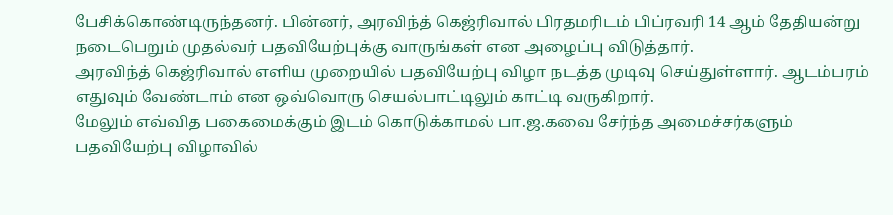பேசிக்கொண்டிருந்தனர். பின்னர், அரவிந்த் கெஜ்ரிவால் பிரதமரிடம் பிப்ரவரி 14 ஆம் தேதியன்று நடைபெறும் முதல்வர் பதவியேற்புக்கு வாருங்கள் என அழைப்பு விடுத்தார்.
அரவிந்த் கெஜ்ரிவால் எளிய முறையில் பதவியேற்பு விழா நடத்த முடிவு செய்துள்ளார். ஆடம்பரம் எதுவும் வேண்டாம் என ஒவ்வொரு செயல்பாட்டிலும் காட்டி வருகிறார்.
மேலும் எவ்வித பகைமைக்கும் இடம் கொடுக்காமல் பா.ஜ.கவை சேர்ந்த அமைச்சர்களும் பதவியேற்பு விழாவில்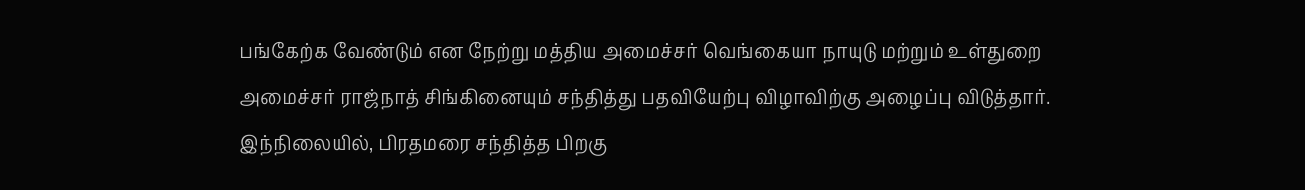பங்கேற்க வேண்டும் என நேற்று மத்திய அமைச்சர் வெங்கையா நாயுடு மற்றும் உள்துறை அமைச்சர் ராஜ்நாத் சிங்கினையும் சந்தித்து பதவியேற்பு விழாவிற்கு அழைப்பு விடுத்தார்.
இந்நிலையில், பிரதமரை சந்தித்த பிறகு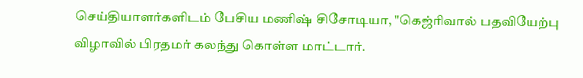செய்தியாளர்களிடம் பேசிய மணிஷ் சிசோடியா, "கெஜ்ரிவால் பதவியேற்பு விழாவில் பிரதமர் கலந்து கொள்ள மாட்டார்.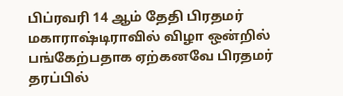பிப்ரவரி 14 ஆம் தேதி பிரதமர் மகாராஷ்டிராவில் விழா ஒன்றில் பங்கேற்பதாக ஏற்கனவே பிரதமர் தரப்பில்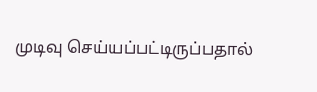முடிவு செய்யப்பட்டிருப்பதால்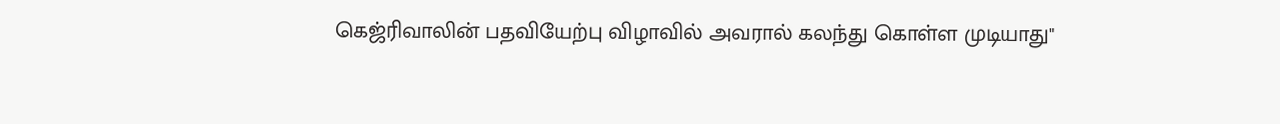கெஜ்ரிவாலின் பதவியேற்பு விழாவில் அவரால் கலந்து கொள்ள முடியாது"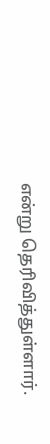என்று தெரிவித்துள்ளார்.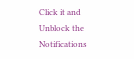Click it and Unblock the Notifications